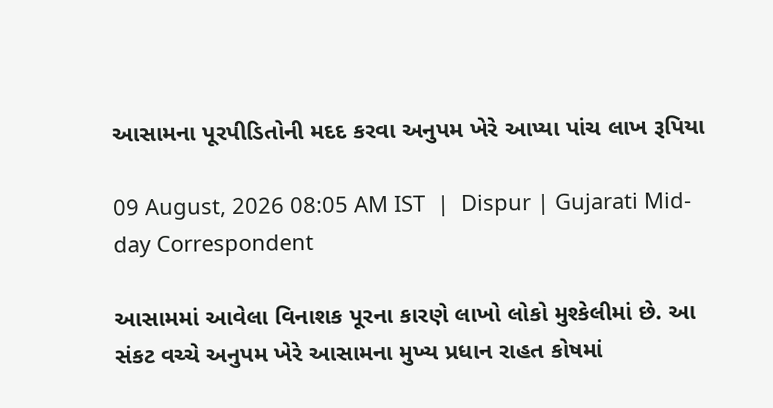આસામના પૂરપીડિતોની મદદ કરવા અનુપમ ખેરે આપ્યા પાંચ લાખ રૂપિયા

09 August, 2026 08:05 AM IST  |  Dispur | Gujarati Mid-day Correspondent

આસામમાં આવેલા વિનાશક પૂરના કારણે લાખો લોકો મુશ્કેલીમાં છે. આ સંકટ વચ્ચે અનુપમ ખેરે આસામના મુખ્ય પ્રધાન રાહત કોષમાં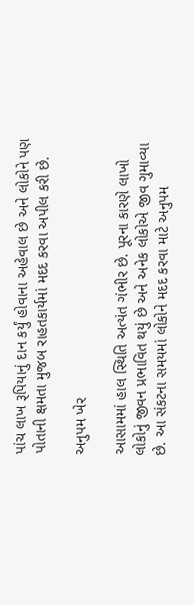પાંચ લાખ રૂપિયાનું દાન કર્યું હોવાના અહેવાલ છે અને લોકોને પણ પોતાની ક્ષમતા મુજબ રાહતકાર્યમાં મદદ કરવા અપીલ કરી છે.

અનુપમ ખેર

આસામમાં હાલ સ્થિતિ અત્યંત ગંભીર છે. પૂરના કારણે લાખો લોકોનું જીવન પ્રભાવિત થયું છે અને અનેક લોકોએ જીવ ગુમાવ્યા છે. આ સંકટના સમયમાં લોકોને મદદ કરવા માટે અનુપમ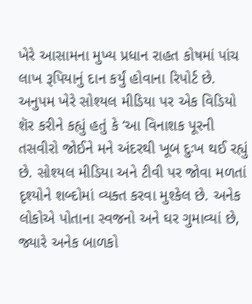ખેરે આસામના મુખ્ય પ્રધાન રાહત કોષમાં પાંચ લાખ રૂપિયાનું દાન કર્યું હોવાના રિપોર્ટ છે.
અનુપમ ખેરે સોશ્યલ મીડિયા પર એક વિડિયો શૅર કરીને કહ્યું હતું કે ‘આ વિનાશક પૂરની તસવીરો જોઈને મને અંદરથી ખૂબ દુઃખ થઈ રહ્યું છે. સોશ્યલ મીડિયા અને ટીવી પર જોવા મળતાં દૃશ્યોને શબ્દોમાં વ્યક્ત કરવા મુશ્કેલ છે. અનેક લોકોએ પોતાના સ્વજનો અને ઘર ગુમાવ્યાં છે, જ્યારે અનેક બાળકો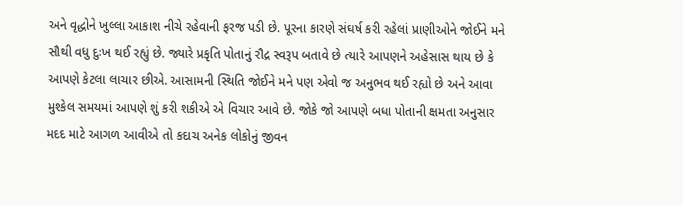અને વૃદ્ધોને ખુલ્લા આકાશ નીચે રહેવાની ફરજ પડી છે. પૂરના કારણે સંઘર્ષ કરી રહેલાં પ્રાણીઓને જોઈને મને સૌથી વધુ દુઃખ થઈ રહ્યું છે. જ્યારે પ્રકૃતિ પોતાનું રૌદ્ર સ્વરૂપ બતાવે છે ત્યારે આપણને અહેસાસ થાય છે કે આપણે કેટલા લાચાર છીએ. આસામની સ્થિતિ જોઈને મને પણ એવો જ અનુભવ થઈ રહ્યો છે અને આવા મુશ્કેલ સમયમાં આપણે શું કરી શકીએ એ વિચાર આવે છે. જોકે જો આપણે બધા પોતાની ક્ષમતા અનુસાર મદદ માટે આગળ આવીએ તો કદાચ અનેક લોકોનું જીવન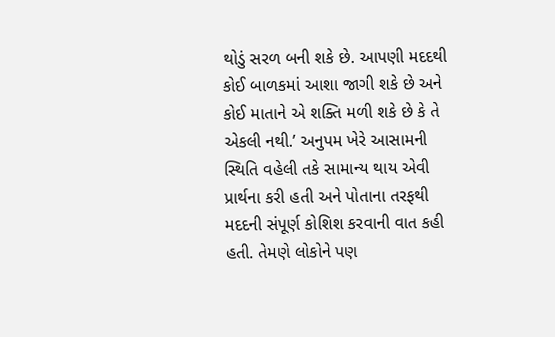થોડું સરળ બની શકે છે. આપણી મદદથી કોઈ બાળકમાં આશા જાગી શકે છે અને કોઈ માતાને એ શક્તિ મળી શકે છે કે તે એકલી નથી.’ અનુપમ ખેરે આસામની સ્થિતિ વહેલી તકે સામાન્ય થાય એવી પ્રાર્થના કરી હતી અને પોતાના તરફથી મદદની સંપૂર્ણ કોશિશ કરવાની વાત કહી હતી. તેમણે લોકોને પણ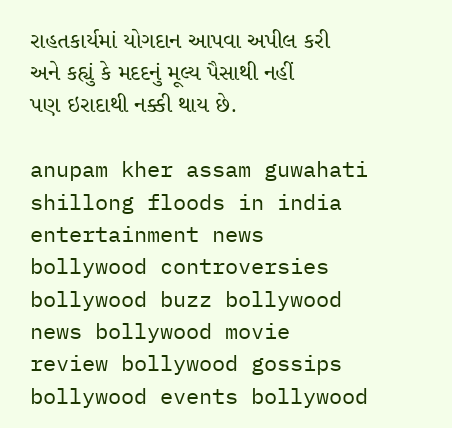રાહતકાર્યમાં યોગદાન આપવા અપીલ કરી અને કહ્યું કે મદદનું મૂલ્ય પૈસાથી નહીં પણ ઇરાદાથી નક્કી થાય છે.

anupam kher assam guwahati shillong floods in india entertainment news bollywood controversies bollywood buzz bollywood news bollywood movie review bollywood gossips bollywood events bollywood